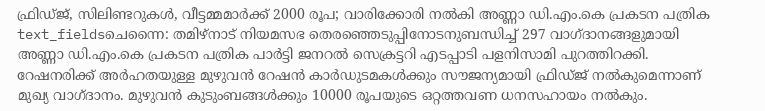ഫ്രിഡ്ജ്, സിലിണ്ടറുകൾ, വീട്ടമ്മമാർക്ക് 2000 രൂപ; വാരിക്കോരി നൽകി അണ്ണാ ഡി.എം.കെ പ്രകടന പത്രിക
text_fieldsചെന്നൈ: തമിഴ്നാട് നിയമസഭ തെരഞ്ഞെടുപ്പിനോടനുബന്ധിച്ച് 297 വാഗ്ദാനങ്ങളുമായി അണ്ണാ ഡി.എം.കെ പ്രകടന പത്രിക പാർട്ടി ജനറൽ സെക്രട്ടറി എടപ്പാടി പളനിസാമി പുറത്തിറക്കി. റേഷനരിക്ക് അർഹതയുള്ള മുഴുവൻ റേഷൻ കാർഡുടമകൾക്കും സൗജന്യമായി ഫ്രിഡ്ജ് നൽകുമെന്നാണ് മുഖ്യ വാഗ്ദാനം. മുഴുവൻ കുടുംബങ്ങൾക്കും 10000 രൂപയുടെ ഒറ്റത്തവണ ധനസഹായം നൽകും.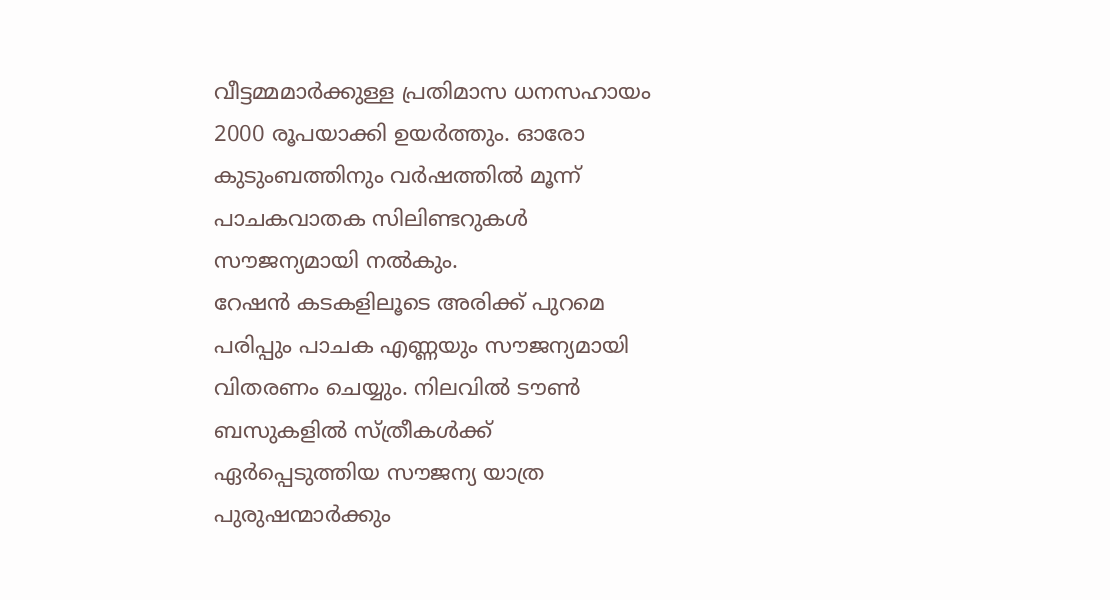വീട്ടമ്മമാർക്കുള്ള പ്രതിമാസ ധനസഹായം 2000 രൂപയാക്കി ഉയർത്തും. ഓരോ കുടുംബത്തിനും വർഷത്തിൽ മൂന്ന് പാചകവാതക സിലിണ്ടറുകൾ സൗജന്യമായി നൽകും.
റേഷൻ കടകളിലൂടെ അരിക്ക് പുറമെ പരിപ്പും പാചക എണ്ണയും സൗജന്യമായി വിതരണം ചെയ്യും. നിലവിൽ ടൗൺ ബസുകളിൽ സ്ത്രീകൾക്ക് ഏർപ്പെടുത്തിയ സൗജന്യ യാത്ര പുരുഷന്മാർക്കും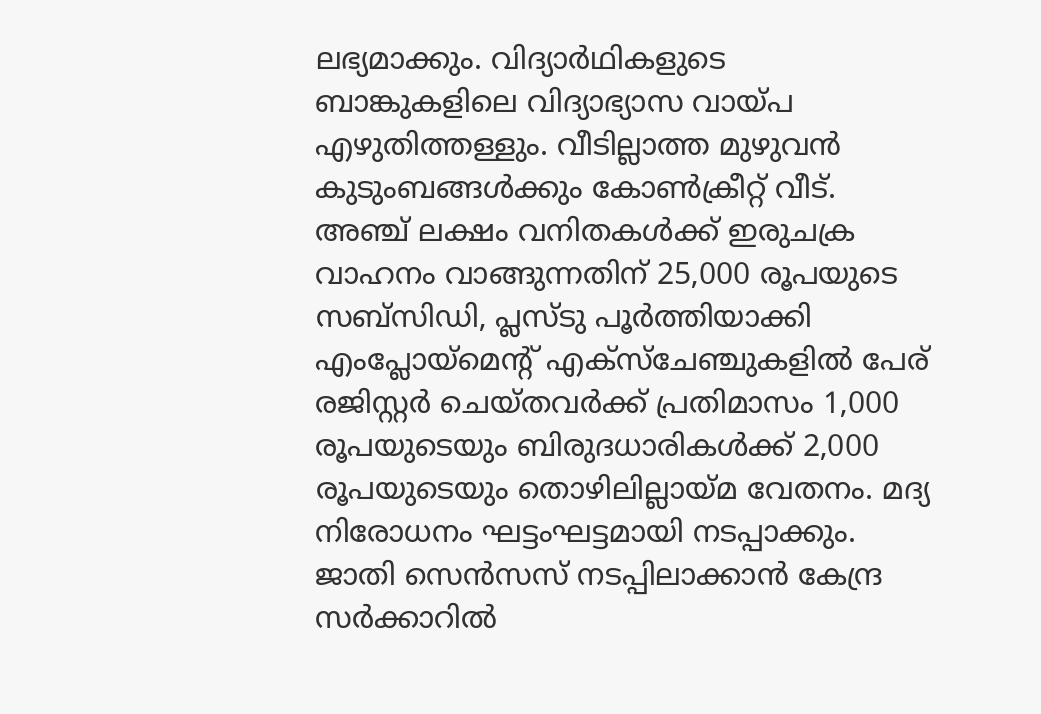ലഭ്യമാക്കും. വിദ്യാർഥികളുടെ ബാങ്കുകളിലെ വിദ്യാഭ്യാസ വായ്പ എഴുതിത്തള്ളും. വീടില്ലാത്ത മുഴുവൻ കുടുംബങ്ങൾക്കും കോൺക്രീറ്റ് വീട്. അഞ്ച് ലക്ഷം വനിതകൾക്ക് ഇരുചക്ര വാഹനം വാങ്ങുന്നതിന് 25,000 രൂപയുടെ സബ്സിഡി, പ്ലസ്ടു പൂർത്തിയാക്കി എംപ്ലോയ്മെന്റ് എക്സ്ചേഞ്ചുകളിൽ പേര് രജിസ്റ്റർ ചെയ്തവർക്ക് പ്രതിമാസം 1,000 രൂപയുടെയും ബിരുദധാരികൾക്ക് 2,000 രൂപയുടെയും തൊഴിലില്ലായ്മ വേതനം. മദ്യ നിരോധനം ഘട്ടംഘട്ടമായി നടപ്പാക്കും. ജാതി സെൻസസ് നടപ്പിലാക്കാൻ കേന്ദ്ര സർക്കാറിൽ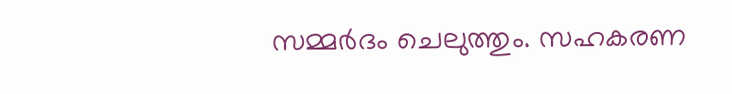സമ്മർദം ചെലുത്തും. സഹകരണ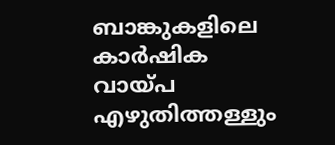ബാങ്കുകളിലെ കാർഷിക വായ്പ എഴുതിത്തള്ളും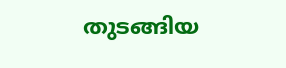തുടങ്ങിയ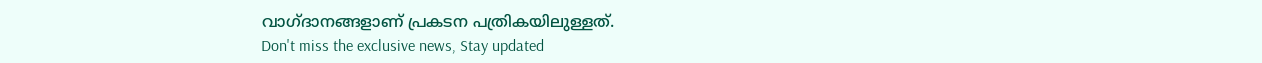വാഗ്ദാനങ്ങളാണ് പ്രകടന പത്രികയിലുള്ളത്.
Don't miss the exclusive news, Stay updated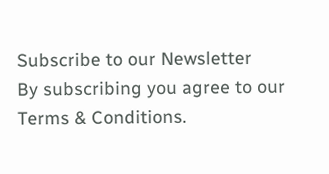Subscribe to our Newsletter
By subscribing you agree to our Terms & Conditions.